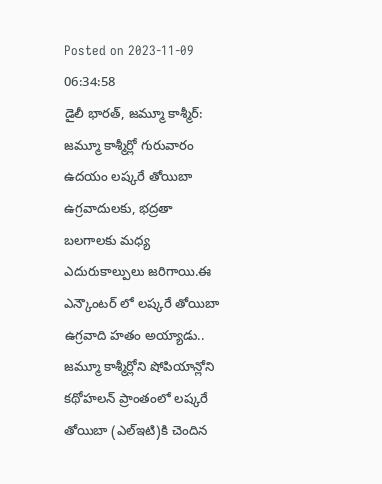Posted on 2023-11-09 06:34:58
డైలీ భారత్, జమ్మూ కాశ్మీర్: జమ్మూ కాశ్మీర్లో గురువారం ఉదయం లష్కరే తోయిబా ఉగ్రవాదులకు, భద్రతా బలగాలకు మధ్య ఎదురుకాల్పులు జరిగాయి.ఈ ఎన్కౌంటర్ లో లష్కరే తోయిబా ఉగ్రవాది హతం అయ్యాడు..
జమ్మూ కాశ్మీర్లోని షోపియాన్లోని కథోహలన్ ప్రాంతంలో లష్కరే తోయిబా (ఎల్ఇటి)కి చెందిన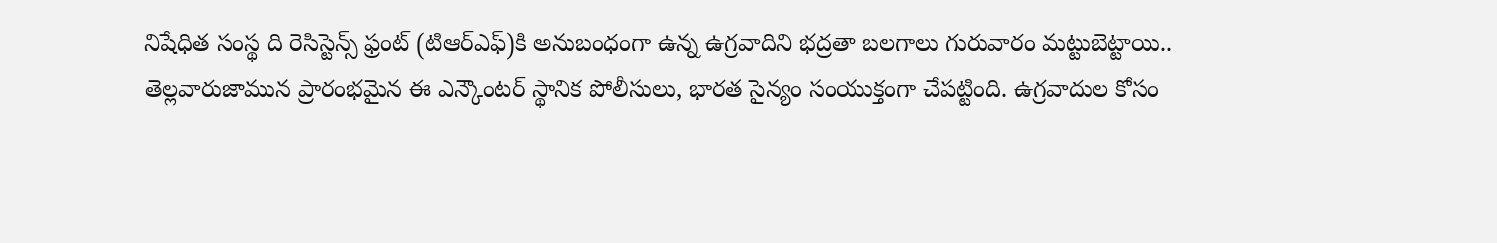నిషేధిత సంస్థ ది రెసిస్టెన్స్ ఫ్రంట్ (టిఆర్ఎఫ్)కి అనుబంధంగా ఉన్న ఉగ్రవాదిని భద్రతా బలగాలు గురువారం మట్టుబెట్టాయి..
తెల్లవారుజామున ప్రారంభమైన ఈ ఎన్కౌంటర్ స్థానిక పోలీసులు, భారత సైన్యం సంయుక్తంగా చేపట్టింది. ఉగ్రవాదుల కోసం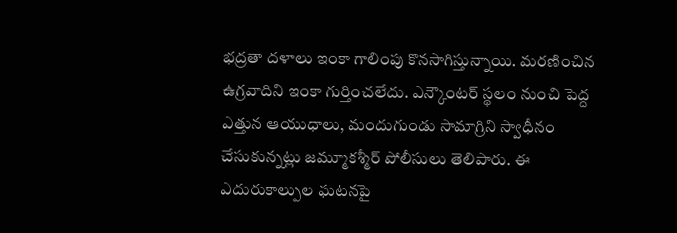భద్రతా దళాలు ఇంకా గాలింపు కొనసాగిస్తున్నాయి. మరణించిన ఉగ్రవాదిని ఇంకా గుర్తించలేదు. ఎన్కౌంటర్ స్థలం నుంచి పెద్ద ఎత్తున ఆయుధాలు, మందుగుండు సామాగ్రిని స్వాధీనం చేసుకున్నట్లు జమ్మూకశ్మీర్ పోలీసులు తెలిపారు. ఈ ఎదురుకాల్పుల ఘటనపై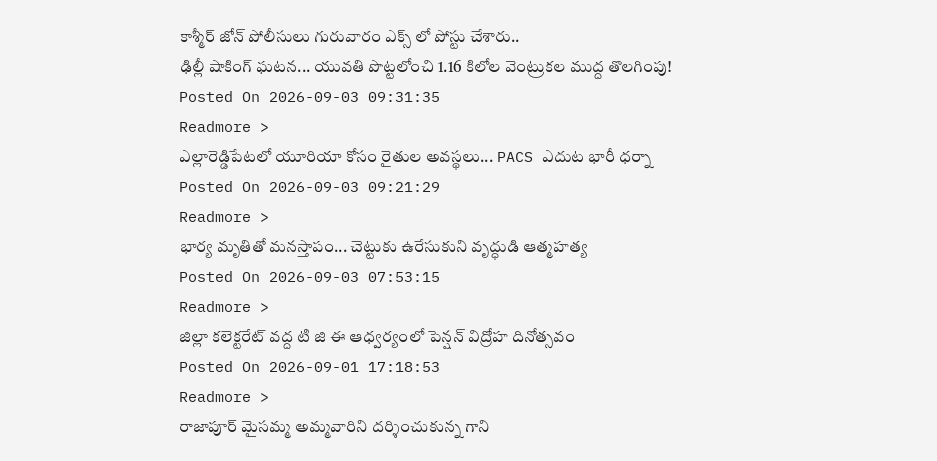కాశ్మీర్ జోన్ పోలీసులు గురువారం ఎక్స్ లో పోస్టు చేశారు..
ఢిల్లీ షాకింగ్ ఘటన... యువతి పొట్టలోంచి 1.16 కిలోల వెంట్రుకల ముద్ద తొలగింపు!
Posted On 2026-09-03 09:31:35
Readmore >
ఎల్లారెడ్డిపేటలో యూరియా కోసం రైతుల అవస్థలు... PACS ఎదుట భారీ ధర్నా
Posted On 2026-09-03 09:21:29
Readmore >
భార్య మృతితో మనస్తాపం... చెట్టుకు ఉరేసుకుని వృద్ధుడి ఆత్మహత్య
Posted On 2026-09-03 07:53:15
Readmore >
జిల్లా కలెక్టరేట్ వద్ద టి జి ఈ ఆధ్వర్యంలో పెన్షన్ విద్రోహ దినోత్సవం
Posted On 2026-09-01 17:18:53
Readmore >
రాజాపూర్ మైసమ్మ అమ్మవారిని దర్శించుకున్న గాని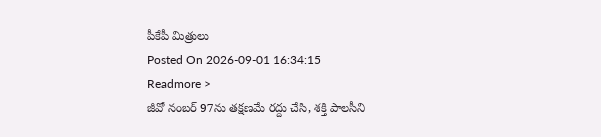పీకేపీ మిత్రులు
Posted On 2026-09-01 16:34:15
Readmore >
జీవో నంబర్ 97ను తక్షణమే రద్దు చేసి, శక్తి పాలసీని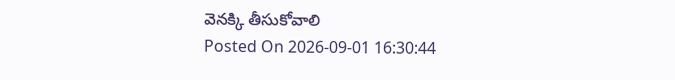వెనక్కి తీసుకోవాలి
Posted On 2026-09-01 16:30:44